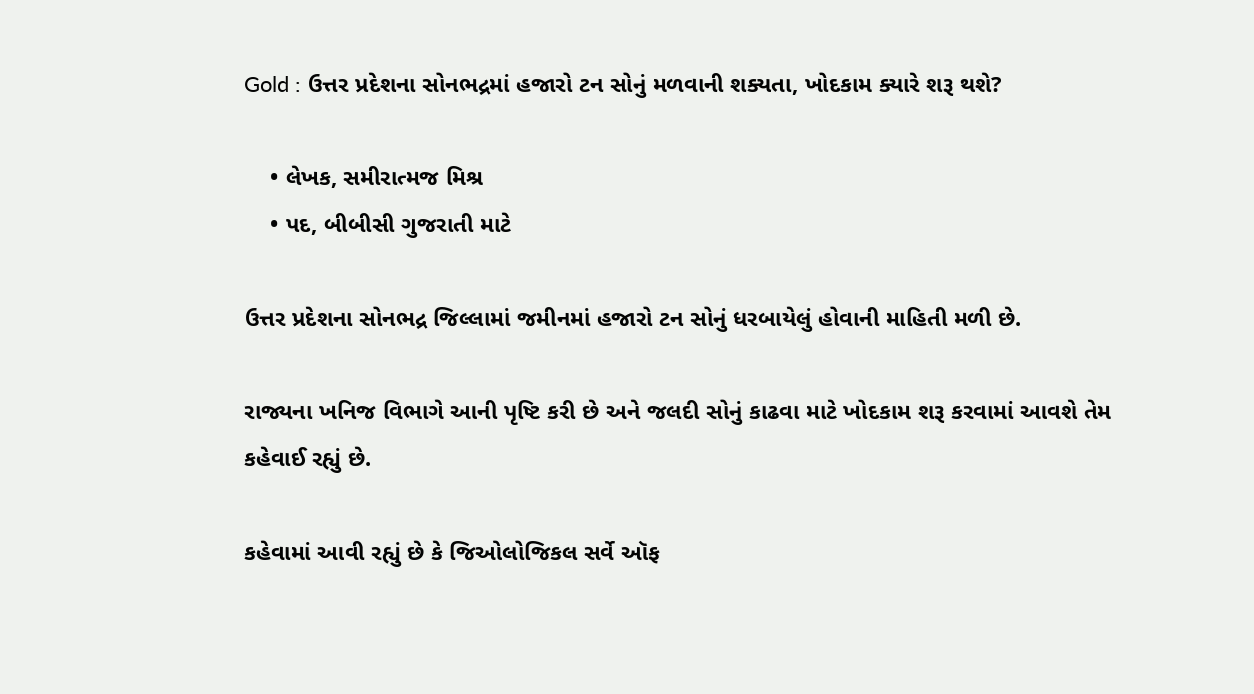Gold : ઉત્તર પ્રદેશના સોનભદ્રમાં હજારો ટન સોનું મળવાની શક્યતા, ખોદકામ ક્યારે શરૂ થશે?

    • લેખક, સમીરાત્મજ મિશ્ર
    • પદ, બીબીસી ગુજરાતી માટે

ઉત્તર પ્રદેશના સોનભદ્ર જિલ્લામાં જમીનમાં હજારો ટન સોનું ધરબાયેલું હોવાની માહિતી મળી છે.

રાજ્યના ખનિજ વિભાગે આની પૃષ્ટિ કરી છે અને જલદી સોનું કાઢવા માટે ખોદકામ શરૂ કરવામાં આવશે તેમ કહેવાઈ રહ્યું છે.

કહેવામાં આવી રહ્યું છે કે જિઓલોજિકલ સર્વે ઑફ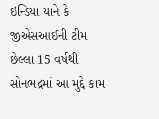ઇન્ડિયા યાને કે જીએસઆઈની ટીમ છેલ્લા 15 વર્ષથી સોનભદ્રમાં આ મુદ્દે કામ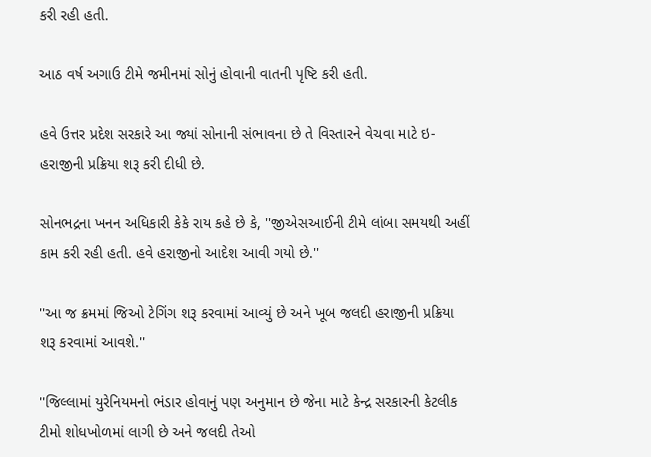કરી રહી હતી.

આઠ વર્ષ અગાઉ ટીમે જમીનમાં સોનું હોવાની વાતની પૃષ્ટિ કરી હતી.

હવે ઉત્તર પ્રદેશ સરકારે આ જ્યાં સોનાની સંભાવના છે તે વિસ્તારને વેચવા માટે ઇ-હરાજીની પ્રક્રિયા શરૂ કરી દીધી છે.

સોનભદ્રના ખનન અધિકારી કેકે રાય કહે છે કે, ''જીએસઆઈની ટીમે લાંબા સમયથી અહીં કામ કરી રહી હતી. હવે હરાજીનો આદેશ આવી ગયો છે.''

''આ જ ક્રમમાં જિઓ ટેગિંગ શરૂ કરવામાં આવ્યું છે અને ખૂબ જલદી હરાજીની પ્રક્રિયા શરૂ કરવામાં આવશે.''

''જિલ્લામાં યુરેનિયમનો ભંડાર હોવાનું પણ અનુમાન છે જેના માટે કેન્દ્ર સરકારની કેટલીક ટીમો શોધખોળમાં લાગી છે અને જલદી તેઓ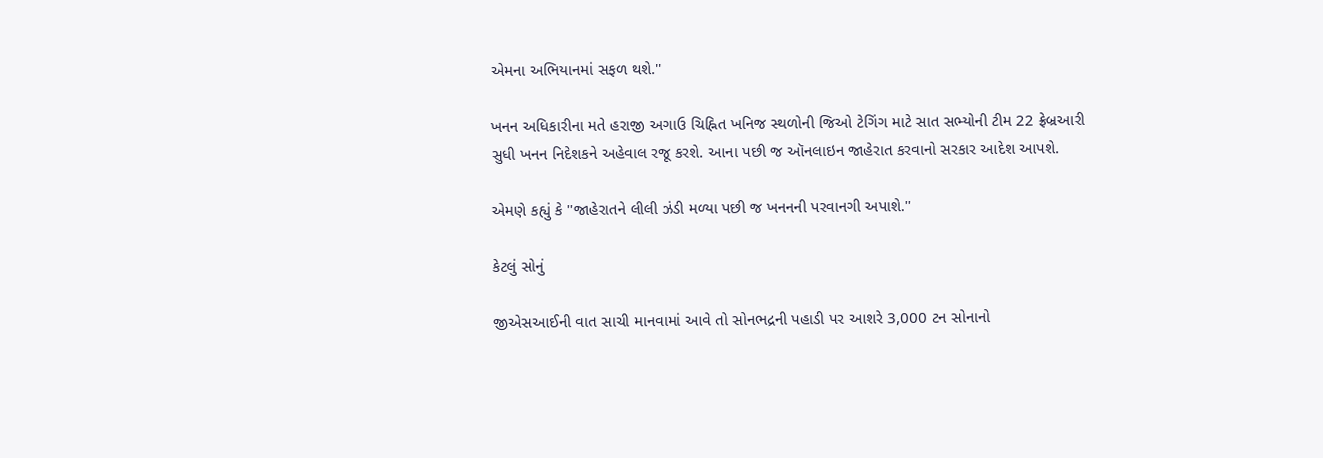એમના અભિયાનમાં સફળ થશે.''

ખનન અધિકારીના મતે હરાજી અગાઉ ચિહ્નિત ખનિજ સ્થળોની જિઓ ટેગિંગ માટે સાત સભ્યોની ટીમ 22 ફ્રેબ્રઆરી સુધી ખનન નિદેશકને અહેવાલ રજૂ કરશે. આના પછી જ ઑનલાઇન જાહેરાત કરવાનો સરકાર આદેશ આપશે.

એમણે કહ્યું કે ''જાહેરાતને લીલી ઝંડી મળ્યા પછી જ ખનનની પરવાનગી અપાશે.''

કેટલું સોનું

જીએસઆઈની વાત સાચી માનવામાં આવે તો સોનભદ્રની પહાડી પર આશરે 3,000 ટન સોનાનો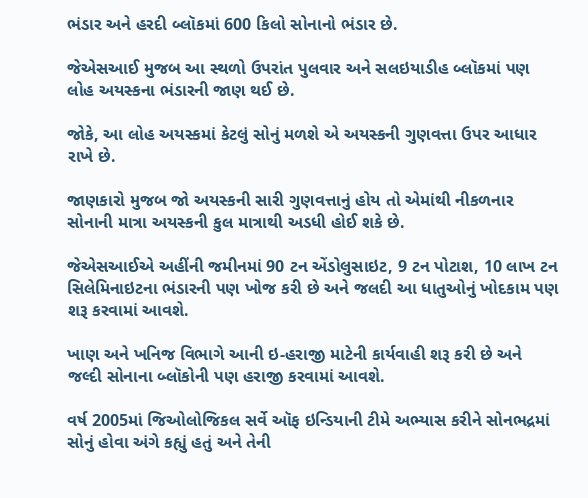ભંડાર અને હરદી બ્લૉકમાં 600 કિલો સોનાનો ભંડાર છે.

જેએસઆઈ મુજબ આ સ્થળો ઉપરાંત પુલવાર અને સલઇયાડીહ બ્લૉકમાં પણ લોહ અયસ્કના ભંડારની જાણ થઈ છે.

જોકે, આ લોહ અયસ્કમાં કેટલું સોનું મળશે એ અયસ્કની ગુણવત્તા ઉપર આધાર રાખે છે.

જાણકારો મુજબ જો અયસ્કની સારી ગુણવત્તાનું હોય તો એમાંથી નીકળનાર સોનાની માત્રા અયસ્કની કુલ માત્રાથી અડધી હોઈ શકે છે.

જેએસઆઈએ અહીંની જમીનમાં 90 ટન એંડોલુસાઇટ, 9 ટન પોટાશ, 10 લાખ ટન સિલેમિનાઇટના ભંડારની પણ ખોજ કરી છે અને જલદી આ ધાતુઓનું ખોદકામ પણ શરૂ કરવામાં આવશે.

ખાણ અને ખનિજ વિભાગે આની ઇ-હરાજી માટેની કાર્યવાહી શરૂ કરી છે અને જલ્દી સોનાના બ્લૉકોની પણ હરાજી કરવામાં આવશે.

વર્ષ 2005માં જિઓલોજિકલ સર્વે ઑફ ઇન્ડિયાની ટીમે અભ્યાસ કરીને સોનભદ્રમાં સોનું હોવા અંગે કહ્યું હતું અને તેની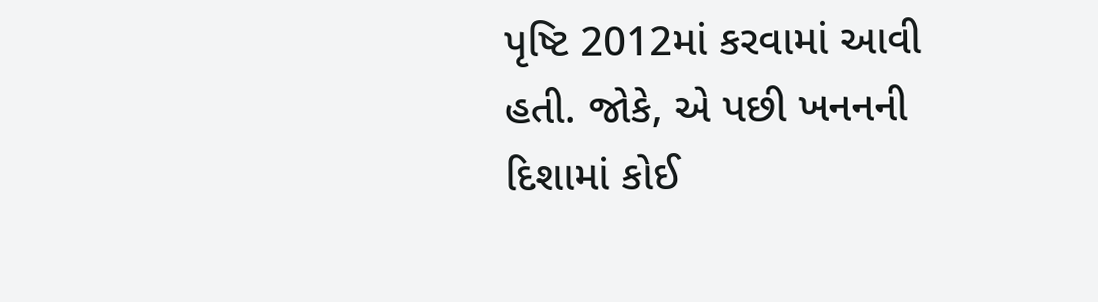પૃષ્ટિ 2012માં કરવામાં આવી હતી. જોકે, એ પછી ખનનની દિશામાં કોઈ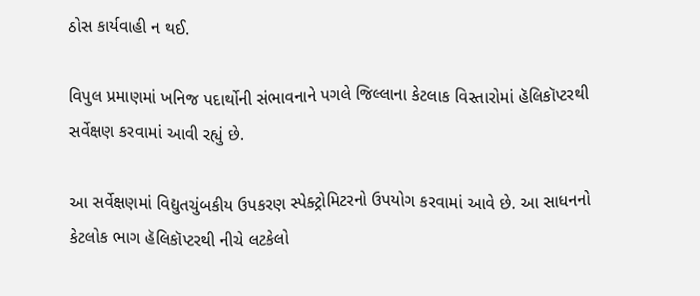ઠોસ કાર્યવાહી ન થઈ.

વિપુલ પ્રમાણમાં ખનિજ પદાર્થોની સંભાવનાને પગલે જિલ્લાના કેટલાક વિસ્તારોમાં હૅલિકૉપ્ટરથી સર્વેક્ષણ કરવામાં આવી રહ્યું છે.

આ સર્વેક્ષણમાં વિદ્યુતચુંબકીય ઉપકરણ સ્પેક્ટ્રોમિટરનો ઉપયોગ કરવામાં આવે છે. આ સાધનનો કેટલોક ભાગ હૅલિકૉપ્ટરથી નીચે લટકેલો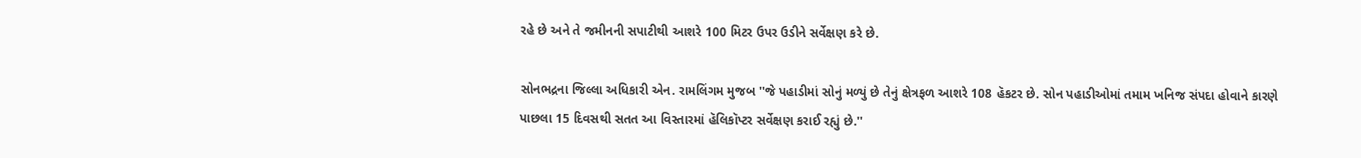રહે છે અને તે જમીનની સપાટીથી આશરે 100 મિટર ઉપર ઉડીને સર્વેક્ષણ કરે છે.

સોનભદ્રના જિલ્લા અધિકારી એન. રામલિંગમ મુજબ ''જે પહાડીમાં સોનું મળ્યું છે તેનું ક્ષેત્રફળ આશરે 108 હૅકટર છે. સોન પહાડીઓમાં તમામ ખનિજ સંપદા હોવાને કારણે પાછલા 15 દિવસથી સતત આ વિસ્તારમાં હૅલિકૉપ્ટર સર્વેક્ષણ કરાઈ રહ્યું છે.''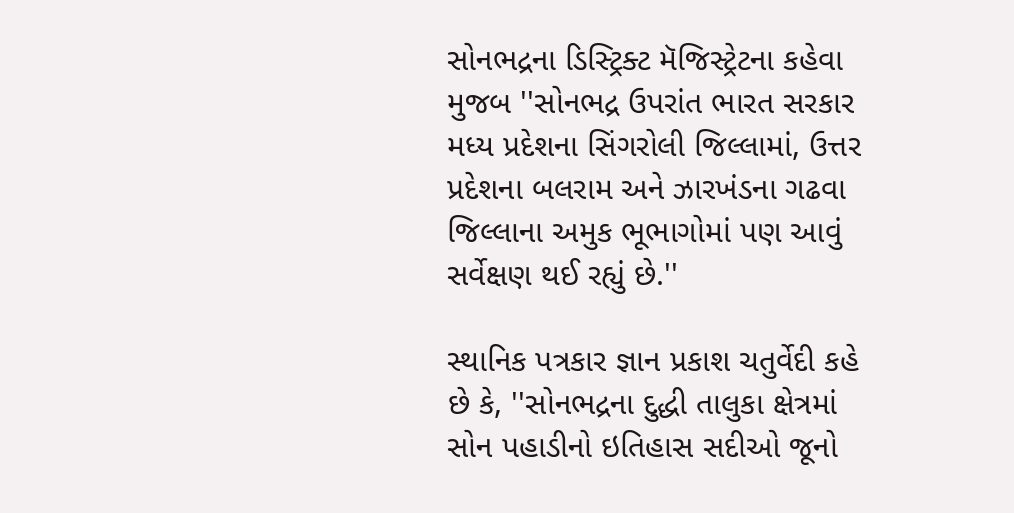સોનભદ્રના ડિસ્ટ્રિક્ટ મૅજિસ્ટ્રેટના કહેવા મુજબ ''સોનભદ્ર ઉપરાંત ભારત સરકાર મધ્ય પ્રદેશના સિંગરોલી જિલ્લામાં, ઉત્તર પ્રદેશના બલરામ અને ઝારખંડના ગઢવા જિલ્લાના અમુક ભૂભાગોમાં પણ આવું સર્વેક્ષણ થઈ રહ્યું છે.''

સ્થાનિક પત્રકાર જ્ઞાન પ્રકાશ ચતુર્વેદી કહે છે કે, ''સોનભદ્રના દુદ્ધી તાલુકા ક્ષેત્રમાં સોન પહાડીનો ઇતિહાસ સદીઓ જૂનો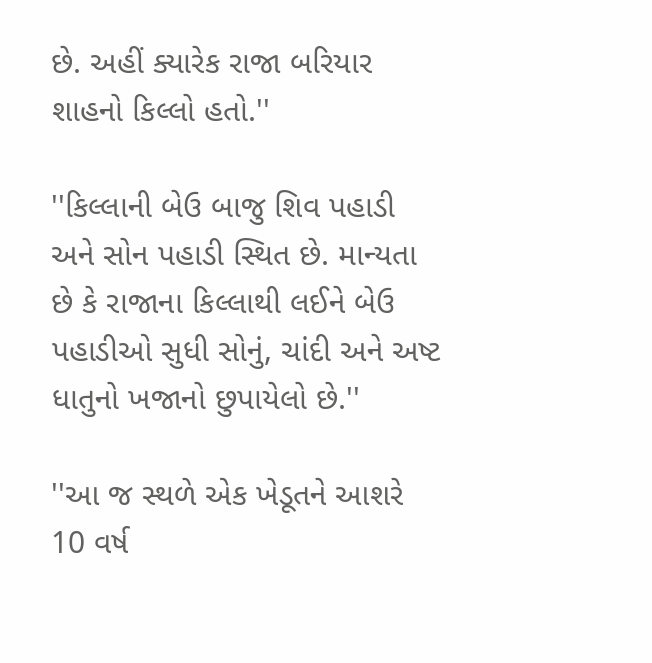છે. અહીં ક્યારેક રાજા બરિયાર શાહનો કિલ્લો હતો.''

''કિલ્લાની બેઉ બાજુ શિવ પહાડી અને સોન પહાડી સ્થિત છે. માન્યતા છે કે રાજાના કિલ્લાથી લઈને બેઉ પહાડીઓ સુધી સોનું, ચાંદી અને અષ્ટ ધાતુનો ખજાનો છુપાયેલો છે.''

''આ જ સ્થળે એક ખેડૂતને આશરે 10 વર્ષ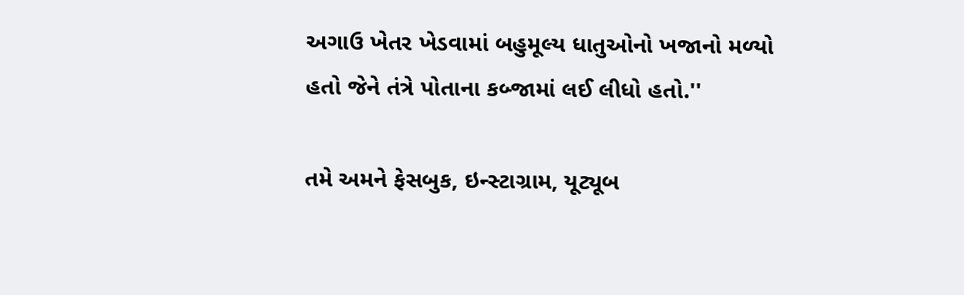અગાઉ ખેતર ખેડવામાં બહુમૂલ્ય ધાતુઓનો ખજાનો મળ્યો હતો જેને તંત્રે પોતાના કબ્જામાં લઈ લીધો હતો.''

તમે અમને ફેસબુક, ઇન્સ્ટાગ્રામ, યૂટ્યૂબ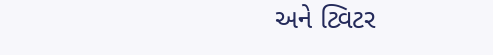અને ટ્વિટર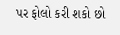પર ફોલો કરી શકો છો